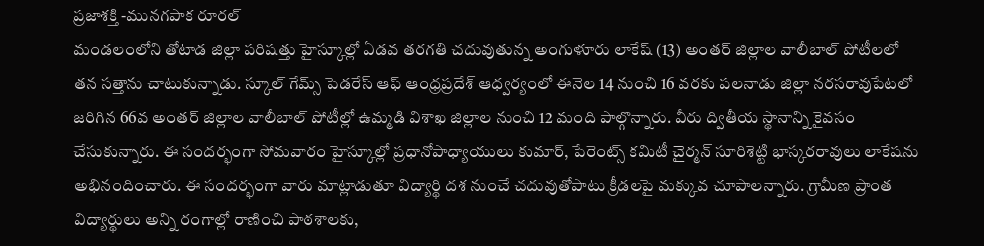ప్రజాశక్తి -మునగపాక రూరల్
మండలంలోని తోటాడ జిల్లా పరిషత్తు హైస్కూల్లో ఏడవ తరగతి చదువుతున్న అంగుళూరు లాకేష్ (13) అంతర్ జిల్లాల వాలీబాల్ పోటీలలో తన సత్తాను చాటుకున్నాడు. స్కూల్ గేమ్స్ పెడరేస్ ఆఫ్ ఆంధ్రప్రదేశ్ ఆధ్వర్యంలో ఈనెల 14 నుంచి 16 వరకు పలనాడు జిల్లా నరసరావుపేటలో జరిగిన 66వ అంతర్ జిల్లాల వాలీబాల్ పోటీల్లో ఉమ్మడి విశాఖ జిల్లాల నుంచి 12 మంది పాల్గొన్నారు. వీరు ద్వితీయ స్థానాన్ని కైవసం చేసుకున్నారు. ఈ సందర్భంగా సోమవారం హైస్కూల్లో ప్రధానోపాధ్యాయులు కుమార్, పేరెంట్స్ కమిటీ చైర్మన్ సూరిశెట్టి భాస్కరరావులు లాకేషను అభినందించారు. ఈ సందర్భంగా వారు మాట్లాడుతూ విద్యార్థి దశ నుంచే చదువుతోపాటు క్రీడలపై మక్కువ చూపాలన్నారు. గ్రామీణ ప్రాంత విద్యార్థులు అన్ని రంగాల్లో రాణించి పాఠశాలకు,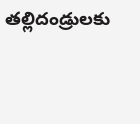తల్లిదండ్రులకు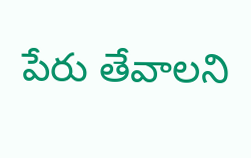పేరు తేవాలని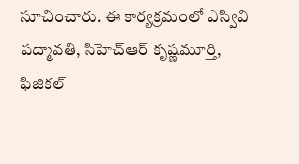సూచించారు. ఈ కార్యక్రమంలో ఎస్వివి పద్మావతి, సిహెచ్ఆర్ కృష్ణమూర్తి, ఫిజికల్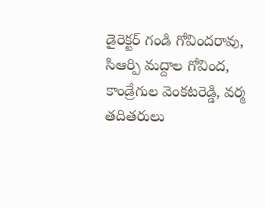డైరెక్టర్ గండి గోవిందరావు, సిఆర్పి మద్దాల గోవింద, కాండ్రేగుల వెంకటరెడ్డి, వర్మ తదితరులు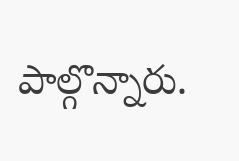పాల్గొన్నారు.